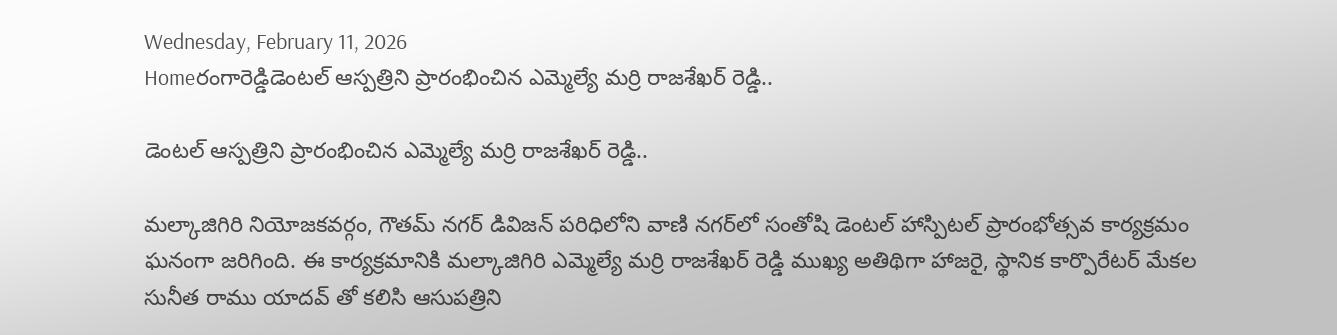Wednesday, February 11, 2026
Homeరంగారెడ్డిడెంటల్ ఆస్పత్రిని ప్రారంభించిన ఎమ్మెల్యే మర్రి రాజశేఖర్ రెడ్డి..

డెంటల్ ఆస్పత్రిని ప్రారంభించిన ఎమ్మెల్యే మర్రి రాజశేఖర్ రెడ్డి..

మల్కాజిగిరి నియోజకవర్గం, గౌతమ్ నగర్ డివిజన్ పరిధిలోని వాణి నగర్‌లో సంతోషి డెంటల్ హాస్పిటల్ ప్రారంభోత్సవ కార్యక్రమం ఘనంగా జరిగింది. ఈ కార్యక్రమానికి మల్కాజిగిరి ఎమ్మెల్యే మర్రి రాజశేఖర్ రెడ్డి ముఖ్య అతిథిగా హాజరై, స్థానిక కార్పొరేటర్ మేకల సునీత రాము యాదవ్ తో కలిసి ఆసుపత్రిని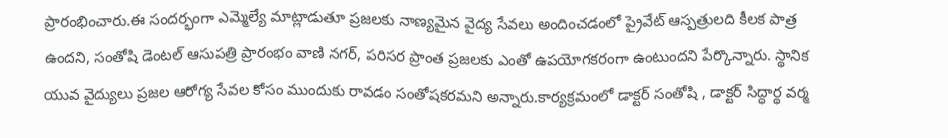ప్రారంభించారు.ఈ సందర్భంగా ఎమ్మెల్యే మాట్లాడుతూ ప్రజలకు నాణ్యమైన వైద్య సేవలు అందించడంలో ప్రైవేట్ ఆస్పత్రులది కీలక పాత్ర ఉందని, సంతోషి డెంటల్ ఆసుపత్రి ప్రారంభం వాణి నగర్, పరిసర ప్రాంత ప్రజలకు ఎంతో ఉపయోగకరంగా ఉంటుందని పేర్కొన్నారు. స్థానిక యువ వైద్యులు ప్రజల ఆరోగ్య సేవల కోసం ముందుకు రావడం సంతోషకరమని అన్నారు.కార్యక్రమంలో డాక్టర్ సంతోషి , డాక్టర్ సిద్ధార్థ వర్మ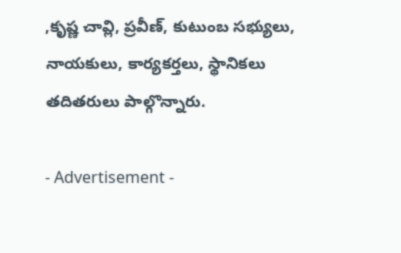,కృష్ణ చావ్లి, ప్రవీణ్, కుటుంబ సభ్యులు, నాయకులు, కార్యకర్తలు, స్థానికలు తదితరులు పాల్గొన్నారు.

- Advertisement -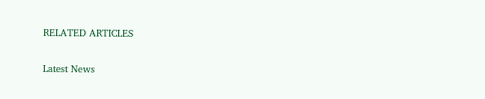RELATED ARTICLES

Latest News